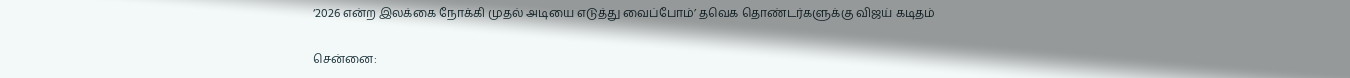‘2026 என்ற இலக்கை நோக்கி முதல் அடியை எடுத்து வைப்போம்’ தவெக தொண்டர்களுக்கு விஜய் கடிதம்

சென்னை: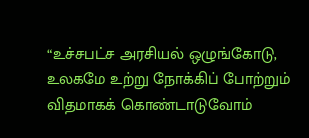“உச்சபட்ச அரசியல் ஒழுங்கோடு, உலகமே உற்று நோக்கிப் போற்றும் விதமாகக் கொண்டாடுவோம்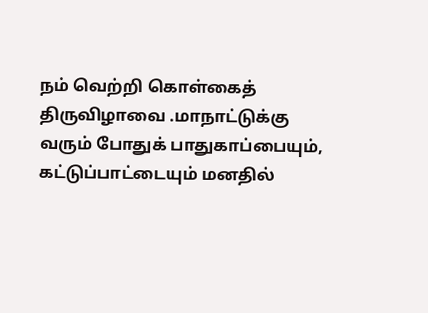நம் வெற்றி கொள்கைத் திருவிழாவை .மாநாட்டுக்கு வரும் போதுக் பாதுகாப்பையும்,     கட்டுப்பாட்டையும் மனதில்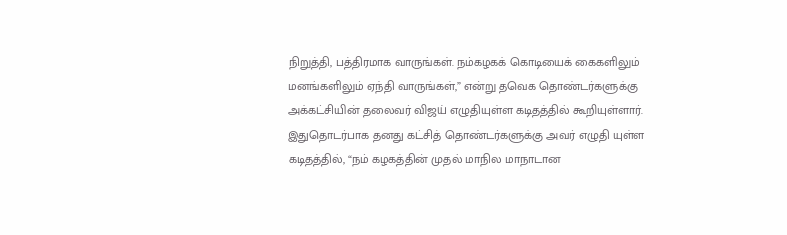நிறுத்தி, பத்திரமாக வாருங்கள். நம்கழகக் கொடியைக் கைகளிலும் மனங்களிலும் ஏந்தி வாருங்கள்,” என்று தவெக தொண்டர்களுக்கு அக்கட்சியின் தலைவர் விஜய் எழுதியுள்ள கடிதத்தில் கூறியுள்ளார். இதுதொடர்பாக தனது கட்சித் தொண்டர்களுக்கு அவர் எழுதி யுள்ள கடிதத்தில், “நம் கழகத்தின் முதல் மாநில மாநாடான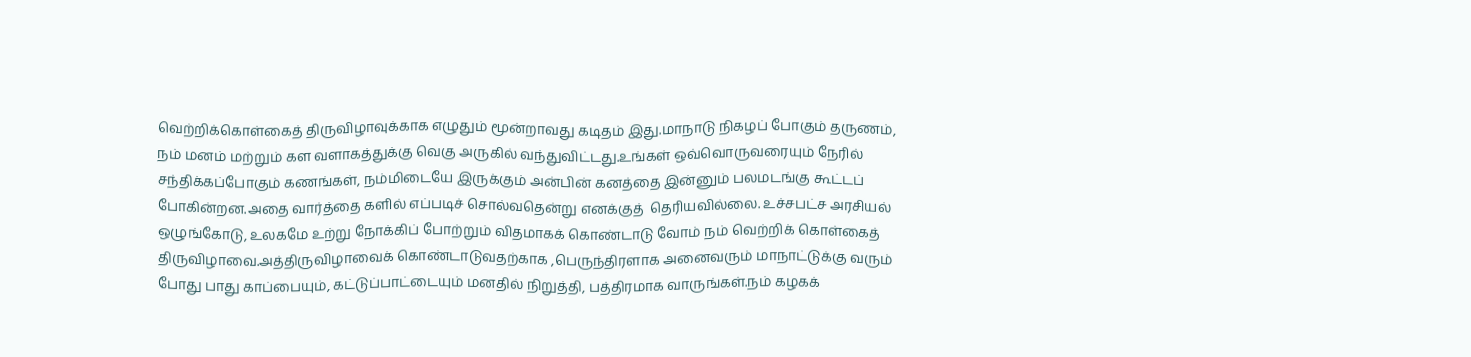வெற்றிக்கொள்கைத் திருவிழாவுக்காக எழுதும் மூன்றாவது கடிதம் இது.மாநாடு நிகழப் போகும் தருணம், நம் மனம் மற்றும் கள வளாகத்துக்கு வெகு அருகில் வந்துவிட்டது.உங்கள் ஒவ்வொருவரையும் நேரில் சந்திக்கப்போகும் கணங்கள், நம்மிடையே இருக்கும் அன்பின் கனத்தை இன்னும் பலமடங்கு கூட்டப் போகின்றன.அதை வார்த்தை களில் எப்படிச் சொல்வதென்று எனக்குத்  தெரியவில்லை. உச்சபட்ச அரசியல்  ஒழுங்கோடு, உலகமே உற்று நோக்கிப் போற்றும் விதமாகக் கொண்டாடு வோம் நம் வெற்றிக் கொள்கைத் திருவிழாவை.அத்திருவிழாவைக் கொண்டாடுவதற்காக ,பெருந்திரளாக அனைவரும் மாநாட்டுக்கு வரும் போது பாது காப்பையும், கட்டுப்பாட்டையும் மனதில் நிறுத்தி, பத்திரமாக வாருங்கள்.நம் கழகக்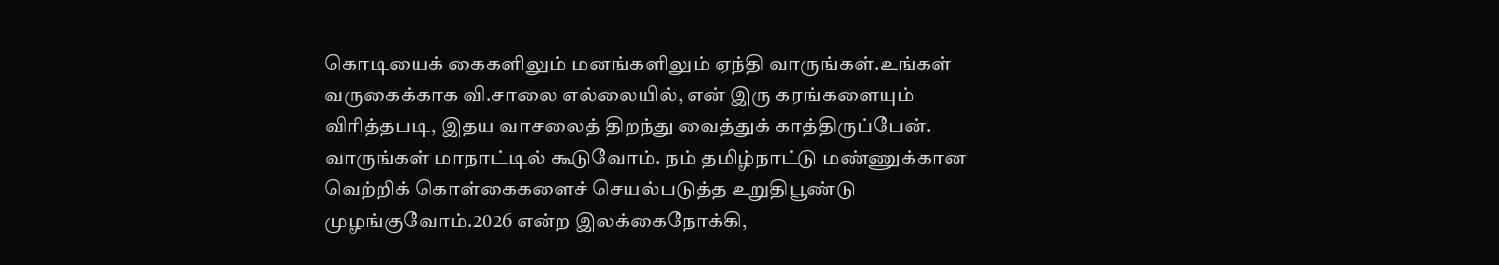கொடியைக் கைகளிலும் மனங்களிலும் ஏந்தி வாருங்கள்.உங்கள் வருகைக்காக வி.சாலை எல்லையில், என் இரு கரங்களையும் விரித்தபடி, இதய வாசலைத் திறந்து வைத்துக் காத்திருப்பேன். வாருங்கள் மாநாட்டில் கூடுவோம். நம் தமிழ்நாட்டு மண்ணுக்கான வெற்றிக் கொள்கைகளைச் செயல்படுத்த உறுதிபூண்டு முழங்குவோம்.2026 என்ற இலக்கைநோக்கி,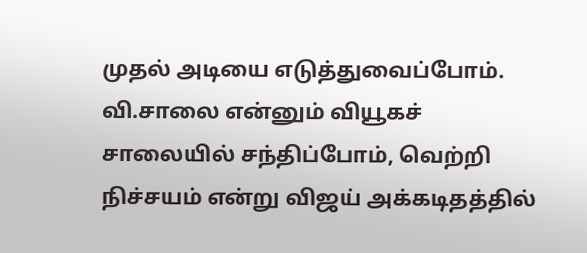முதல் அடியை எடுத்துவைப்போம். வி.சாலை என்னும் வியூகச் சாலையில் சந்திப்போம், வெற்றி நிச்சயம் என்று விஜய் அக்கடிதத்தில்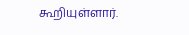கூறியுள்ளார்.